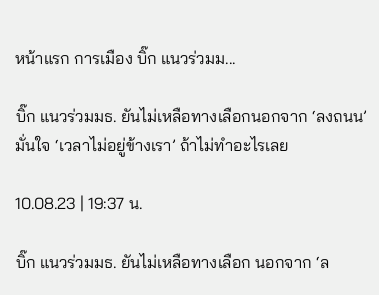หน้าแรก การเมือง บิ๊ก แนวร่วมม...

บิ๊ก แนวร่วมมธ. ยันไม่เหลือทางเลือกนอกจาก ‘ลงถนน’ มั่นใจ ‘เวลาไม่อยู่ข้างเรา’ ถ้าไม่ทำอะไรเลย

10.08.23 | 19:37 น.

บิ๊ก แนวร่วมมธ. ยันไม่เหลือทางเลือก นอกจาก ‘ล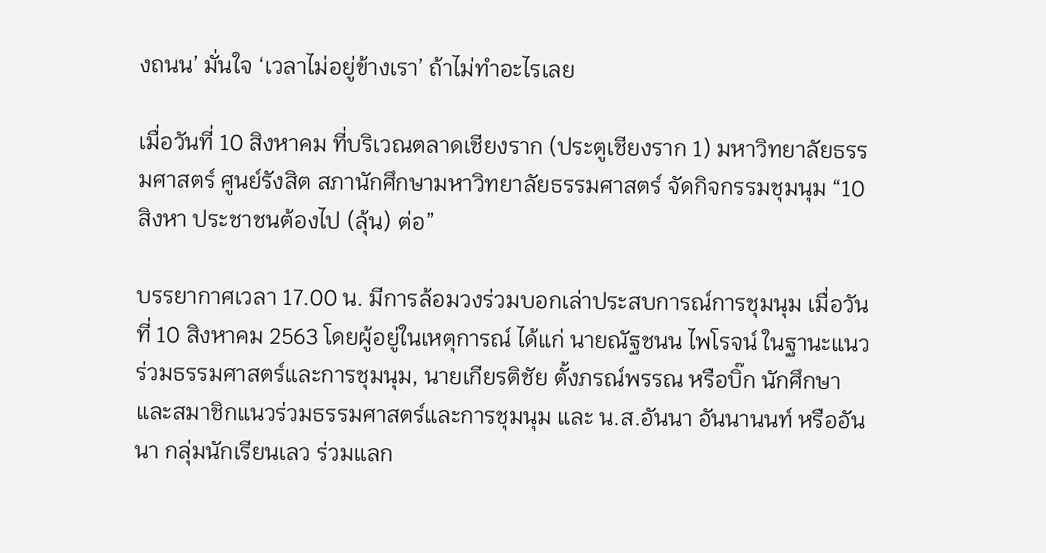งถนน’ มั่นใจ ‘เวลาไม่อยู่ข้างเรา’ ถ้าไม่ทำอะไรเลย

เมื่อวันที่ 10 สิงหาคม ที่บริเวณตลาดเชียงราก (ประตูเชียงราก 1) มหาวิทยาลัยธรรมศาสตร์ ศูนย์รังสิต สภานักศึกษามหาวิทยาลัยธรรมศาสตร์ จัดกิจกรรมชุมนุม “10 สิงหา ประชาชนต้องไป (ลุ้น) ต่อ”

บรรยากาศเวลา 17.00 น. มีการล้อมวงร่วมบอกเล่าประสบการณ์การชุมนุม เมื่อวันที่ 10 สิงหาคม 2563 โดยผู้อยู่ในเหตุการณ์ ได้แก่ นายณัฐชนน ไพโรจน์ ในฐานะแนวร่วมธรรมศาสตร์และการชุมนุม, นายเกียรติชัย ตั้งภรณ์พรรณ หรือบิ๊ก นักศึกษาและสมาชิกแนวร่วมธรรมศาสตร์และการชุมนุม และ น.ส.อันนา อันนานนท์ หรืออันนา กลุ่มนักเรียนเลว ร่วมแลก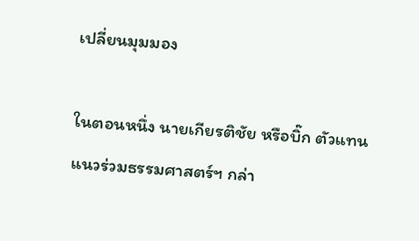เปลี่ยนมุมมอง

ในตอนหนึ่ง นายเกียรติชัย หรือบิ๊ก ตัวแทนแนวร่วมธรรมศาสตร์ฯ กล่า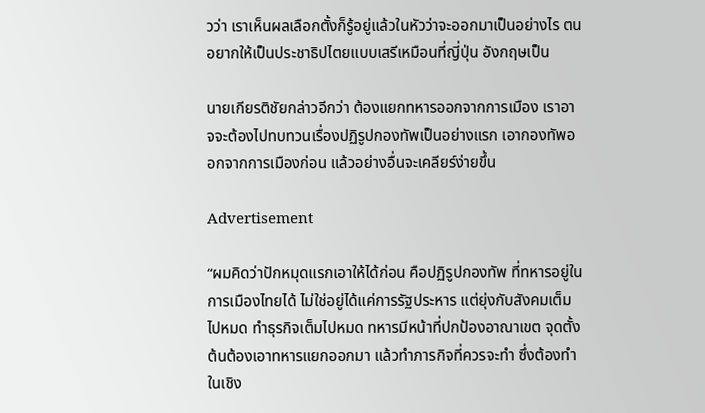วว่า เราเห็นผลเลือกตั้งก็รู้อยู่แล้วในหัวว่าจะออกมาเป็นอย่างไร ตนอยากให้เป็นประชาธิปไตยแบบเสรีเหมือนที่ญี่ปุ่น อังกฤษเป็น

นายเกียรติชัยกล่าวอีกว่า ต้องแยกทหารออกจากการเมือง เราอาจจะต้องไปทบทวนเรื่องปฏิรูปกองทัพเป็นอย่างแรก เอากองทัพออกจากการเมืองก่อน แล้วอย่างอื่นจะเคลียร์ง่ายขึ้น

Advertisement

“ผมคิดว่าปักหมุดแรกเอาให้ได้ก่อน คือปฏิรูปกองทัพ ที่ทหารอยู่ในการเมืองไทยได้ ไม่ใช่อยู่ได้แค่การรัฐประหาร แต่ยุ่งกับสังคมเต็มไปหมด ทำธุรกิจเต็มไปหมด ทหารมีหน้าที่ปกป้องอาณาเขต จุดตั้งต้นต้องเอาทหารแยกออกมา แล้วทำภารกิจที่ควรจะทำ ซึ่งต้องทำในเชิง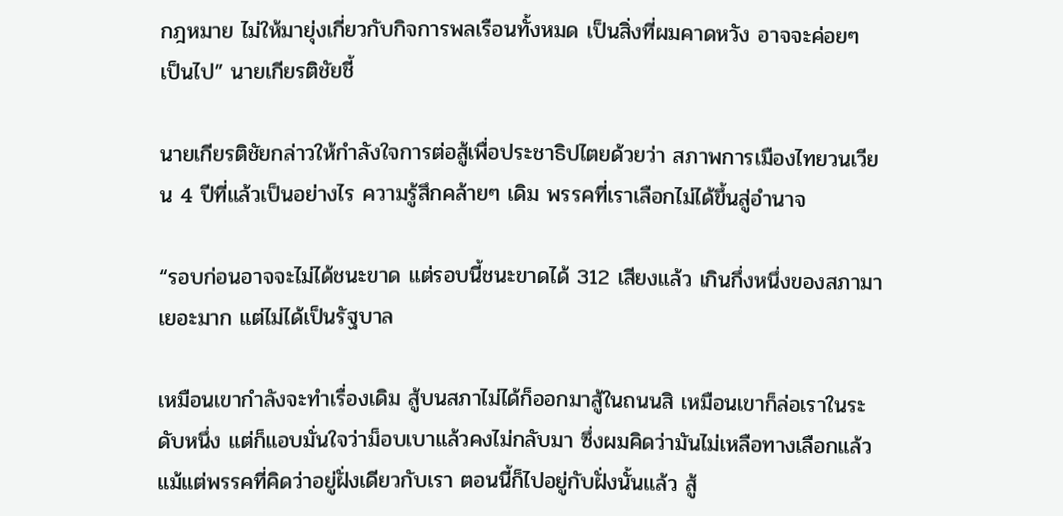กฎหมาย ไม่ให้มายุ่งเกี่ยวกับกิจการพลเรือนทั้งหมด เป็นสิ่งที่ผมคาดหวัง อาจจะค่อยๆ เป็นไป” นายเกียรติชัยชี้

นายเกียรติชัยกล่าวให้กำลังใจการต่อสู้เพื่อประชาธิปไตยด้วยว่า สภาพการเมืองไทยวนเวียน 4 ปีที่แล้วเป็นอย่างไร ความรู้สึกคล้ายๆ เดิม พรรคที่เราเลือกไม่ได้ขึ้นสู่อำนาจ

“รอบก่อนอาจจะไม่ได้ชนะขาด แต่รอบนี้ชนะขาดได้ 312 เสียงแล้ว เกินกึ่งหนึ่งของสภามาเยอะมาก แต่ไม่ได้เป็นรัฐบาล

เหมือนเขากำลังจะทำเรื่องเดิม สู้บนสภาไม่ได้ก็ออกมาสู้ในถนนสิ เหมือนเขาก็ล่อเราในระดับหนึ่ง แต่ก็แอบมั่นใจว่าม็อบเบาแล้วคงไม่กลับมา ซึ่งผมคิดว่ามันไม่เหลือทางเลือกแล้ว แม้แต่พรรคที่คิดว่าอยู่ฝั่งเดียวกับเรา ตอนนี้ก็ไปอยู่กับฝั่งนั้นแล้ว สู้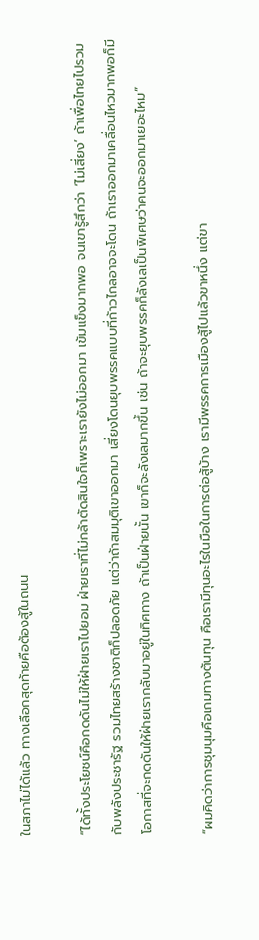ในสภาไม่ได้แล้ว ทางเลือกสุดท้ายคือต้องสู้ในถนน

“ได้ทั้งประโยชน์คือกดดันไม่ให้ฝ่ายเราไปยอม ฝ่ายเราที่ไม่กล้าตัดสินใจก็เพราะเรายังไม่ออกมา เข้มแข็งมากพอ จนเขารู้สึกว่า ‘ไม่เสี่ยง’ ถ้าเพื่อไทยไปรวมกับพลังประชารัฐ รวมไทยสร้างชาติก็ปลอดภัย แต่ว่าถ้าสมมุติเขาออกมา เสี่ยงโดนยุบพรรคแบบที่ก้าวไกลอาจจะโดน ถ้าเราออกมาเคลื่อนไหวมากพอก็มีโอกาสที่จะกดดันให้ฝ่ายเรากลับมาอยู่ในทิศทาง ถ้าเป็นฝ่ายนั้น เขาก็จะลังเลมากขึ้น เช่น ถ้าจะยุบพรรคก็ลังเลเป็นพิเศษว่าคนจะออกมาเยอะไหม”

“ผมคิดว่าการชุมนุมคือเกมทางต้นทุน คือเรามีทุนอะไรในมือในการต่อสู้บ้าง เรามีพรรคการเมืองสู้ไปแล้วขาหนึ่ง แต่ขา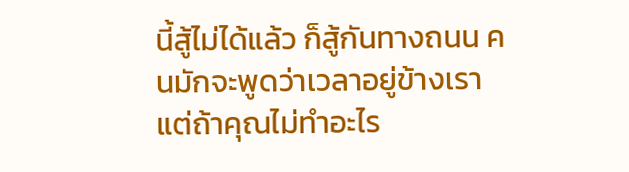นี้สู้ไม่ได้แล้ว ก็สู้กันทางถนน คนมักจะพูดว่าเวลาอยู่ข้างเรา แต่ถ้าคุณไม่ทำอะไร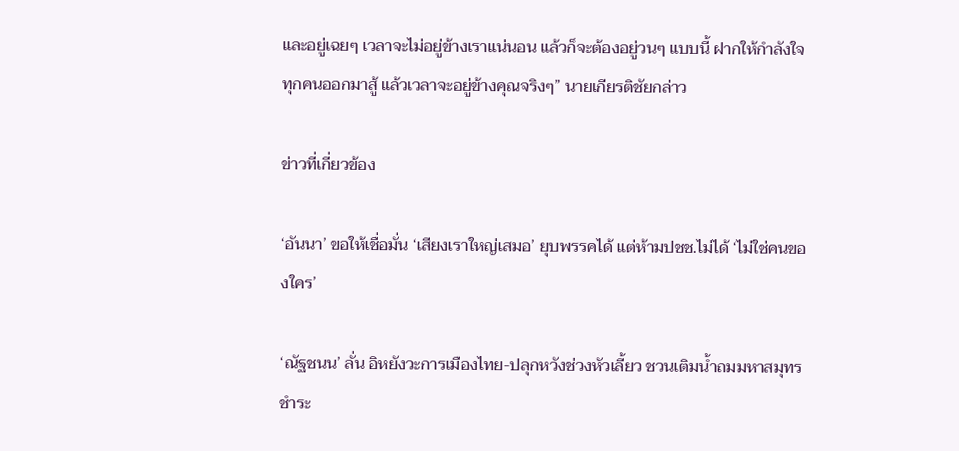และอยู่เฉยๆ เวลาจะไม่อยู่ข้างเราแน่นอน แล้วก็จะต้องอยู่วนๆ แบบนี้ ฝากให้กำลังใจทุกคนออกมาสู้ แล้วเวลาจะอยู่ข้างคุณจริงๆ” นายเกียรติชัยกล่าว

ข่าวที่เกี่ยวข้อง

‘อันนา’ ขอให้เชื่อมั่น ‘เสียงเราใหญ่เสมอ’ ยุบพรรคได้ แต่ห้ามปชช.ไม่ได้ ‘ไม่ใช่คนของใคร’

‘ณัฐชนน’ ลั่น อิหยังวะการเมืองไทย-ปลุกหวังช่วงหัวเลี้ยว ชวนเติมน้ำถมมหาสมุทร ชำระ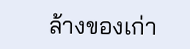ล้างของเก่า